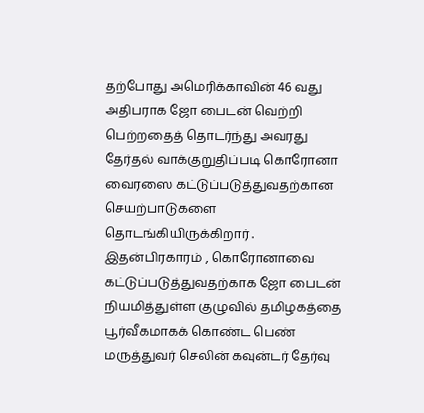தற்போது அமெரிக்காவின் 46 வது அதிபராக ஜோ பைடன் வெற்றி பெற்றதைத் தொடர்ந்து அவரது தேர்தல் வாக்குறுதிப்படி கொரோனா வைரஸை கட்டுப்படுத்துவதற்கான செயற்பாடுகளை தொடங்கியிருக்கிறார் . இதன்பிரகாரம் , கொரோனாவை கட்டுப்படுத்துவதற்காக ஜோ பைடன் நியமித்துள்ள குழுவில் தமிழகத்தை பூர்வீகமாகக் கொண்ட பெண் மருத்துவர் செலின் கவுன்டர் தேர்வு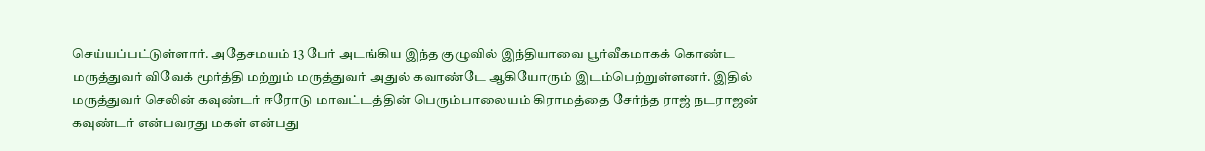செய்யப்பட்டுள்ளார். அதேசமயம் 13 பேர் அடங்கிய இந்த குழுவில் இந்தியாவை பூர்வீகமாகக் கொண்ட மருத்துவர் விவேக் மூர்த்தி மற்றும் மருத்துவர் அதுல் கவாண்டே ஆகியோரும் இடம்பெற்றுள்ளனர். இதில் மருத்துவர் செலின் கவுண்டர் ஈரோடு மாவட்டத்தின் பெரும்பாலையம் கிராமத்தை சேர்ந்த ராஜ் நடராஜன் கவுண்டர் என்பவரது மகள் என்பது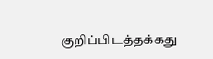குறிப்பிடத்தக்கது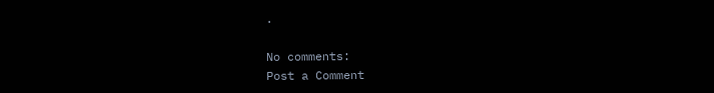.

No comments:
Post a Comment